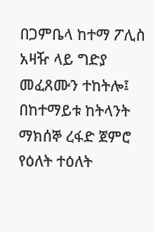በጋምቤላ ከተማ ፖሊስ አዛዥ ላይ ግድያ መፈጸሙን ተከትሎ፤ በከተማይቱ ከትላንት ማክሰኞ ረፋድ ጀምሮ የዕለት ተዕለት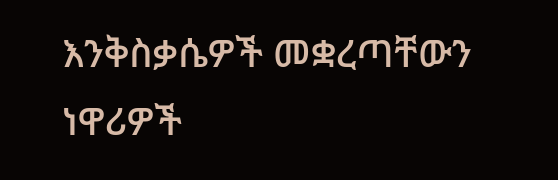እንቅስቃሴዎች መቋረጣቸውን ነዋሪዎች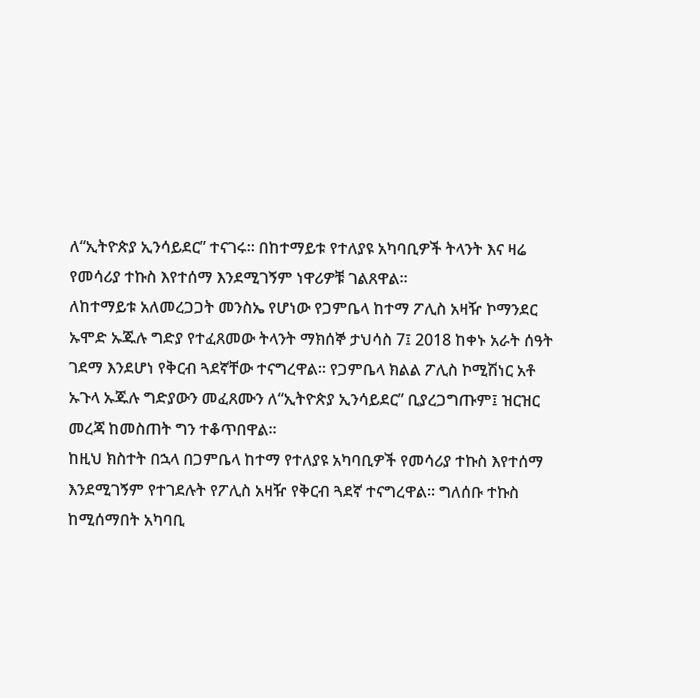ለ“ኢትዮጵያ ኢንሳይደር” ተናገሩ። በከተማይቱ የተለያዩ አካባቢዎች ትላንት እና ዛሬ የመሳሪያ ተኩስ እየተሰማ እንደሚገኝም ነዋሪዎቹ ገልጸዋል።
ለከተማይቱ አለመረጋጋት መንስኤ የሆነው የጋምቤላ ከተማ ፖሊስ አዛዥ ኮማንደር ኡሞድ ኡጁሉ ግድያ የተፈጸመው ትላንት ማክሰኞ ታህሳስ 7፤ 2018 ከቀኑ አራት ሰዓት ገደማ እንደሆነ የቅርብ ጓደኛቸው ተናግረዋል። የጋምቤላ ክልል ፖሊስ ኮሚሽነር አቶ ኡጉላ ኡጁሉ ግድያውን መፈጸሙን ለ“ኢትዮጵያ ኢንሳይደር” ቢያረጋግጡም፤ ዝርዝር መረጃ ከመስጠት ግን ተቆጥበዋል።
ከዚህ ክስተት በኋላ በጋምቤላ ከተማ የተለያዩ አካባቢዎች የመሳሪያ ተኩስ እየተሰማ እንደሚገኝም የተገደሉት የፖሊስ አዛዥ የቅርብ ጓደኛ ተናግረዋል። ግለሰቡ ተኩስ ከሚሰማበት አካባቢ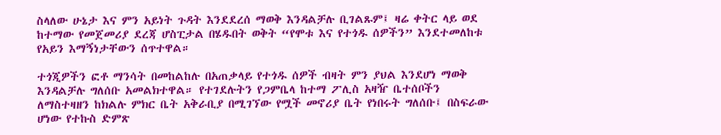ስላለው ሁኔታ እና ምን አይነት ጉዳት እንደደረሰ ማወቅ እንዳልቻሉ ቢገልጹም፤ ዛሬ ቀትር ላይ ወደ ከተማው የመጀመሪያ ደረጃ ሆስፒታል በሄዱበት ወቅት “የሞቱ እና የተጎዱ ሰዎችን” እንደተመለከቱ የአይን እማኝነታቸውን ሰጥተዋል።

ተጎጂዎችን ፎቶ ማንሳት በመከልከሉ በአጠቃላይ የተጎዱ ሰዎች ብዛት ምን ያህል እንደሆነ ማወቅ እንዳልቻሉ ግለሰቡ አመልክተዋል። የተገደሉትን የጋምቤላ ከተማ ፖሊስ አዛዥ ቤተሰቦችን ለማስተዛዘን ከክልሉ ምክር ቤት አቅራቢያ በሚገኘው የሟች መኖሪያ ቤት የነበሩት ግለሰቡ፤ በስፍራው ሆነው የተኩስ ድምጽ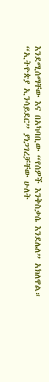እንደሚሰማቸው እና በአካባቢው “የሰዎች እንቅስቃሴ እንደሌለ” አክለዋል።
“ኢትዮጵያ ኢንሳይደር” ያነጋገረቻቸው ሁለት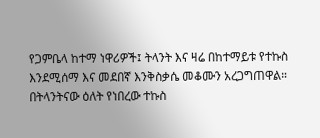የጋምቤላ ከተማ ነዋሪዎች፤ ትላንት እና ዛሬ በከተማይቱ የተኩስ እንደሚሰማ እና መደበኛ እንቅስቃሴ መቆሙን አረጋግጠዋል። በትላንትናው ዕለት የነበረው ተኩስ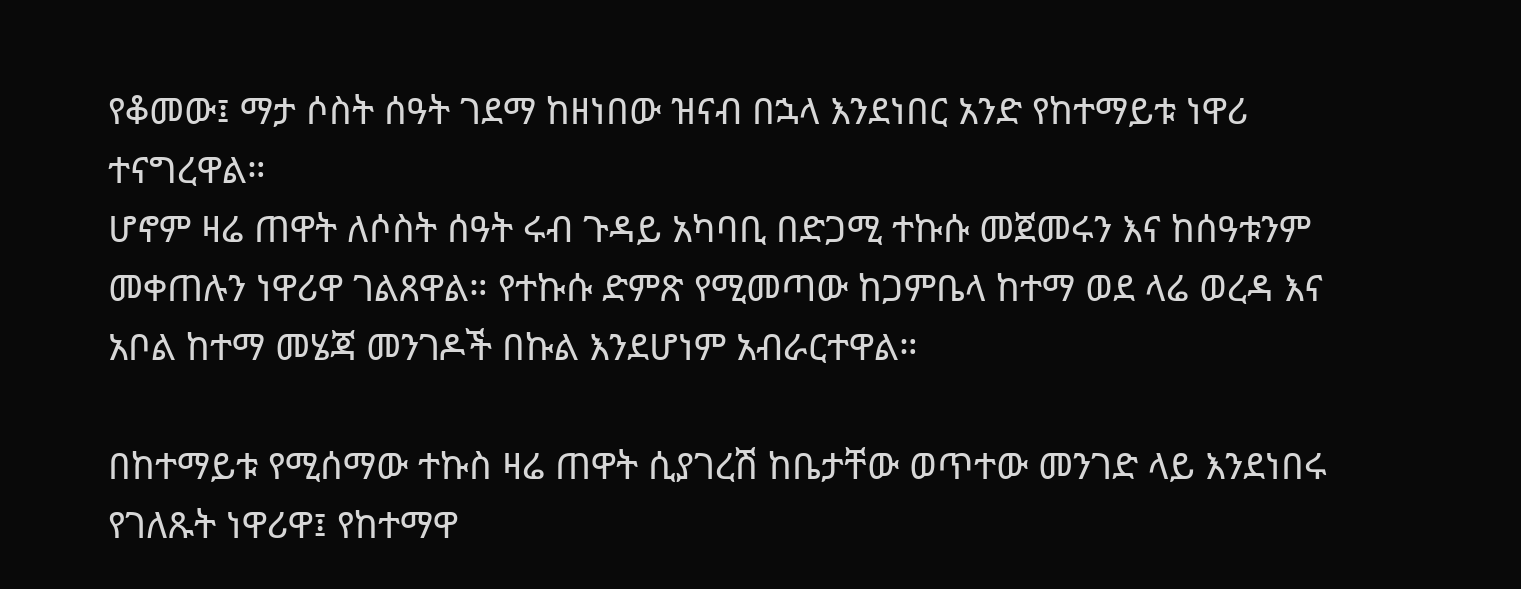የቆመው፤ ማታ ሶስት ሰዓት ገደማ ከዘነበው ዝናብ በኋላ እንደነበር አንድ የከተማይቱ ነዋሪ ተናግረዋል።
ሆኖም ዛሬ ጠዋት ለሶስት ሰዓት ሩብ ጉዳይ አካባቢ በድጋሚ ተኩሱ መጀመሩን እና ከሰዓቱንም መቀጠሉን ነዋሪዋ ገልጸዋል። የተኩሱ ድምጽ የሚመጣው ከጋምቤላ ከተማ ወደ ላሬ ወረዳ እና አቦል ከተማ መሄጃ መንገዶች በኩል እንደሆነም አብራርተዋል።

በከተማይቱ የሚሰማው ተኩስ ዛሬ ጠዋት ሲያገረሽ ከቤታቸው ወጥተው መንገድ ላይ እንደነበሩ የገለጹት ነዋሪዋ፤ የከተማዋ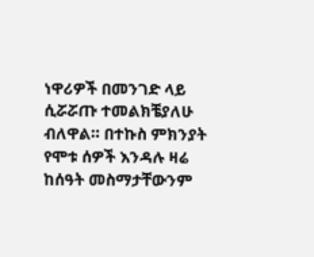ነዋሪዎች በመንገድ ላይ ሲሯሯጡ ተመልክቼያለሁ ብለዋል። በተኩስ ምክንያት የሞቱ ሰዎች እንዳሉ ዛሬ ከሰዓት መስማታቸውንም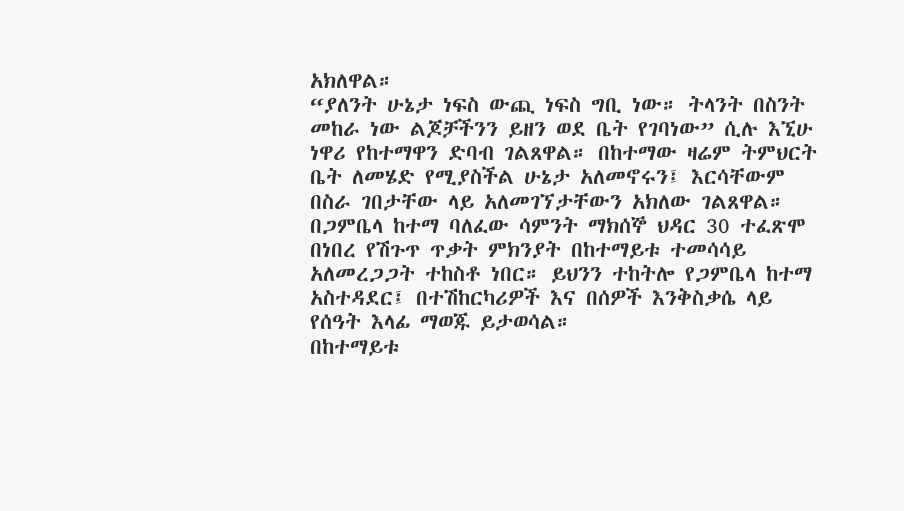አክለዋል።
“ያለንት ሁኔታ ነፍስ ውጪ ነፍስ ግቢ ነው። ትላንት በስንት መከራ ነው ልጆቻችንን ይዘን ወደ ቤት የገባነው” ሲሉ እኚሁ ነዋሪ የከተማዋን ድባብ ገልጸዋል። በከተማው ዛሬም ትምህርት ቤት ለመሄድ የሚያስችል ሁኔታ አለመኖሩን፤ እርሳቸውም በስራ ገበታቸው ላይ አለመገኘታቸውን አክለው ገልጸዋል።
በጋምቤላ ከተማ ባለፈው ሳምንት ማክሰኞ ህዳር 30 ተፈጽሞ በነበረ የሽጉጥ ጥቃት ምክንያት በከተማይቱ ተመሳሳይ አለመረጋጋት ተከስቶ ነበር። ይህንን ተከትሎ የጋምቤላ ከተማ አስተዳደር፤ በተሽከርካሪዎች እና በሰዎች እንቅስቃሴ ላይ የሰዓት እላፊ ማወጁ ይታወሳል።
በከተማይቱ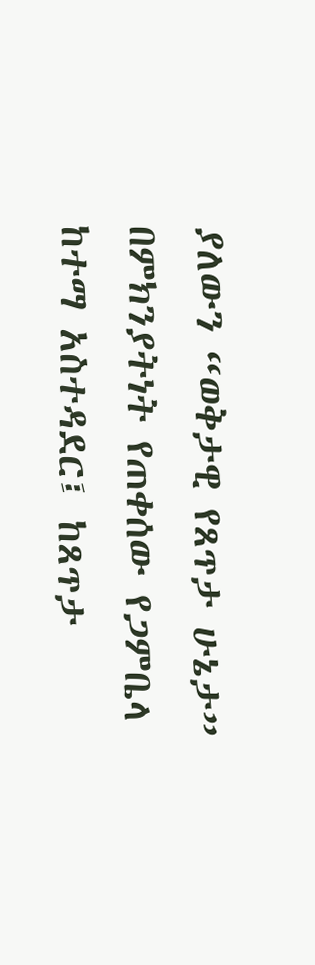ያለውን “ወቅታዊ የጸጥታ ሁኔታ” በምክንያትነት የጠቀሰው የጋምቤላ ከተማ አስተዳደር፤ ከጸጥታ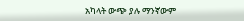አካላት ውጭ ያሉ ማንኛውም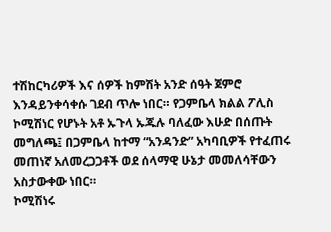ተሽከርካሪዎች እና ሰዎች ከምሽት አንድ ሰዓት ጀምሮ እንዳይንቀሳቀሱ ገደብ ጥሎ ነበር። የጋምቤላ ክልል ፖሊስ ኮሚሽነር የሆኑት አቶ ኡጉላ ኡጁሉ ባለፈው እሁድ በሰጡት መግለጫ፤ በጋምቤላ ከተማ “አንዳንድ” አካባቢዎች የተፈጠሩ መጠነኛ አለመረጋጋቶች ወደ ሰላማዊ ሁኔታ መመለሳቸውን አስታውቀው ነበር።
ኮሚሽነሩ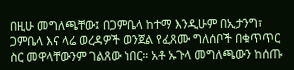በዚሁ መግለጫቸው፤ በጋምቤላ ከተማ እንዲሁም በኢታንግ፣ ጋምቤላ እና ላሬ ወረዳዎች ወንጀል የፈጸሙ ግለሰቦች በቁጥጥር ስር መዋላቸውንም ገልጸው ነበር። አቶ ኡጉላ መግለጫውን ከሰጡ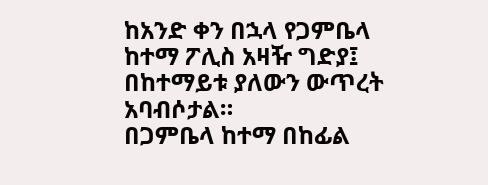ከአንድ ቀን በኋላ የጋምቤላ ከተማ ፖሊስ አዛዥ ግድያ፤ በከተማይቱ ያለውን ውጥረት አባብሶታል።
በጋምቤላ ከተማ በከፊል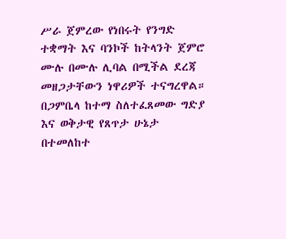ሥራ ጀምረው የነበሩት የንግድ ተቋማት እና ባንኮች ከትላንት ጀምሮ ሙሉ በሙሉ ሊባል በሚችል ደረጃ መዘጋታቸውን ነዋሪዎች ተናግረዋል። በጋምቤላ ከተማ ስለተፈጸመው ግድያ እና ወቅታዊ የጸጥታ ሁኔታ በተመለከተ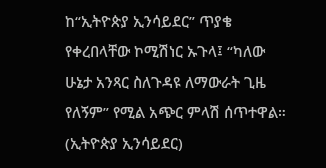ከ“ኢትዮጵያ ኢንሳይደር” ጥያቄ የቀረበላቸው ኮሚሽነር ኡጉላ፤ “ካለው ሁኔታ አንጻር ስለጉዳዩ ለማውራት ጊዜ የለኝም” የሚል አጭር ምላሽ ሰጥተዋል። (ኢትዮጵያ ኢንሳይደር)